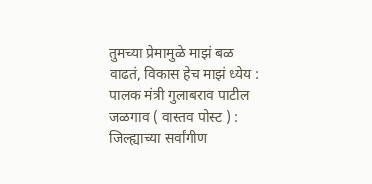तुमच्या प्रेमामुळे माझं बळ वाढतं, विकास हेच माझं ध्येय : पालक मंत्री गुलाबराव पाटील
जळगाव ( वास्तव पोस्ट ) : जिल्ह्याच्या सर्वांगीण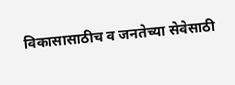विकासासाठीच व जनतेच्या सेवेसाठी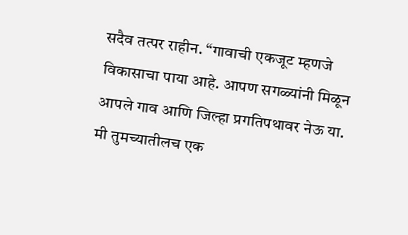सदैव तत्पर राहीन. “गावाची एकजूट म्हणजे विकासाचा पाया आहे. आपण सगळ्यांनी मिळून आपले गाव आणि जिल्हा प्रगतिपथावर नेऊ या. मी तुमच्यातीलच एक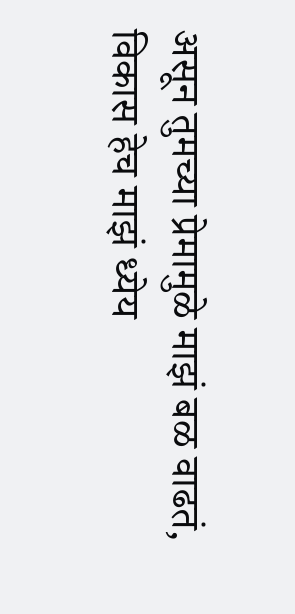असून तुमच्या प्रेमामुळे माझं बळ वाढतं, विकास हेच माझं ध्येय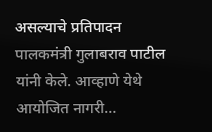असल्याचे प्रतिपादन पालकमंत्री गुलाबराव पाटील यांनी केले. आव्हाणे येथे आयोजित नागरी…